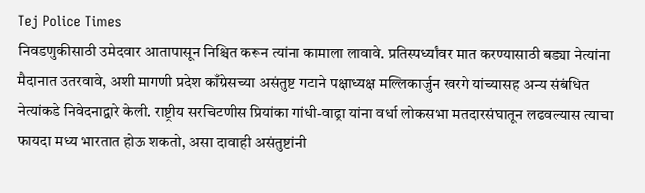Tej Police Times
निवडणुकीसाठी उमेदवार आतापासून निश्चित करून त्यांना कामाला लावावे. प्रतिस्पर्ध्यांवर मात करण्यासाठी बड्या नेत्यांना मैदानात उतरवावे, अशी मागणी प्रदेश काँग्रेसच्या असंतुष्ट गटाने पक्षाध्यक्ष मल्लिकार्जुन खरगे यांच्यासह अन्य संबंधित नेत्यांकडे निवेदनाद्वारे केली. राष्ट्रीय सरचिटणीस प्रियांका गांधी-वाढ्रा यांना वर्धा लोकसभा मतदारसंघातून लढवल्यास त्याचा फायदा मध्य भारतात होऊ शकतो, असा दावाही असंतुष्टांनी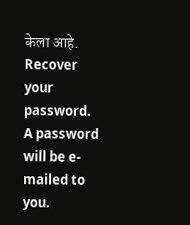केला आहे.
Recover your password.
A password will be e-mailed to you.